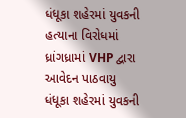ધંધૂકા શહેરમાં યુવકની હત્યાના વિરોધમાં ધ્રાંગધ્રામાં VHP દ્વારા આવેદન પાઠવાયુ
ધંધૂકા શહેરમાં યુવકની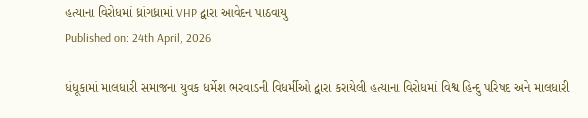હત્યાના વિરોધમાં ધ્રાંગધ્રામાં VHP દ્વારા આવેદન પાઠવાયુ
Published on: 24th April, 2026

ધંધૂકામાં માલધારી સમાજના યુવક ધર્મેશ ભરવાડની વિધર્મીઓ દ્વારા કરાયેલી હત્યાના વિરોધમાં વિશ્વ હિન્દુ પરિષદ અને માલધારી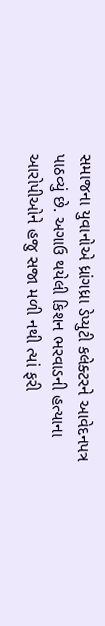સમાજના યુવાનોએ ધ્રાંગધ્રા ડેપ્યુટી કલેક્ટરને આવેદનપત્ર પાઠવ્યું છે. અગાઉ થયેલી કિશન ભરવાડની હત્યાના આરોપીઓને હજુ સજા મળી નથી ત્યાં ફરી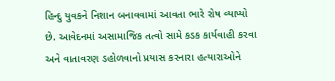હિન્દુ યુવકને નિશાન બનાવવામાં આવતા ભારે રોષ વ્યાપ્યો છે. આવેદનમાં અસામાજિક તત્વો સામે કડક કાર્યવાહી કરવા અને વાતાવરણ ડહોળવાનો પ્રયાસ કરનારા હત્યારાઓને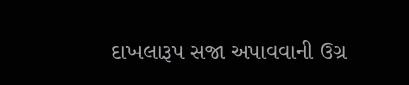દાખલારૂપ સજા અપાવવાની ઉગ્ર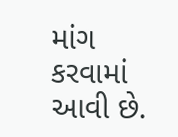માંગ કરવામાં આવી છે.